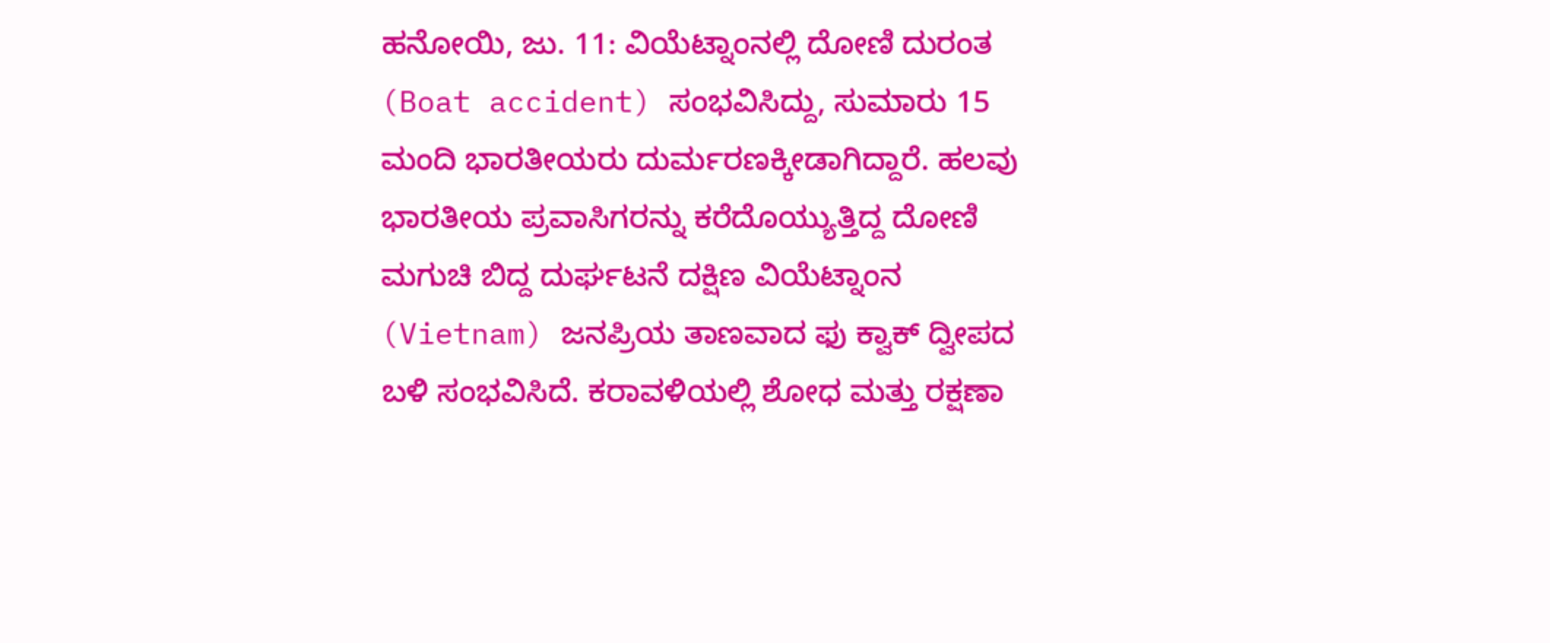ಹನೋಯಿ, ಜು. 11: ವಿಯೆಟ್ನಾಂನಲ್ಲಿ ದೋಣಿ ದುರಂತ (Boat accident) ಸಂಭವಿಸಿದ್ದು, ಸುಮಾರು 15 ಮಂದಿ ಭಾರತೀಯರು ದುರ್ಮರಣಕ್ಕೀಡಾಗಿದ್ದಾರೆ. ಹಲವು ಭಾರತೀಯ ಪ್ರವಾಸಿಗರನ್ನು ಕರೆದೊಯ್ಯುತ್ತಿದ್ದ ದೋಣಿ ಮಗುಚಿ ಬಿದ್ದ ದುರ್ಘಟನೆ ದಕ್ಷಿಣ ವಿಯೆಟ್ನಾಂನ (Vietnam) ಜನಪ್ರಿಯ ತಾಣವಾದ ಫು ಕ್ವಾಕ್ ದ್ವೀಪದ ಬಳಿ ಸಂಭವಿಸಿದೆ. ಕರಾವಳಿಯಲ್ಲಿ ಶೋಧ ಮತ್ತು ರಕ್ಷಣಾ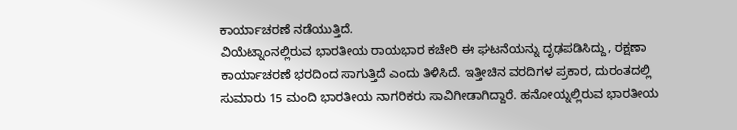ಕಾರ್ಯಾಚರಣೆ ನಡೆಯುತ್ತಿದೆ.
ವಿಯೆಟ್ನಾಂನಲ್ಲಿರುವ ಭಾರತೀಯ ರಾಯಭಾರ ಕಚೇರಿ ಈ ಘಟನೆಯನ್ನು ದೃಢಪಡಿಸಿದ್ದು, ರಕ್ಷಣಾ ಕಾರ್ಯಾಚರಣೆ ಭರದಿಂದ ಸಾಗುತ್ತಿದೆ ಎಂದು ತಿಳಿಸಿದೆ. ಇತ್ತೀಚಿನ ವರದಿಗಳ ಪ್ರಕಾರ, ದುರಂತದಲ್ಲಿ ಸುಮಾರು 15 ಮಂದಿ ಭಾರತೀಯ ನಾಗರಿಕರು ಸಾವಿಗೀಡಾಗಿದ್ದಾರೆ. ಹನೋಯ್ನಲ್ಲಿರುವ ಭಾರತೀಯ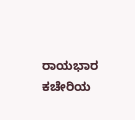ರಾಯಭಾರ ಕಚೇರಿಯ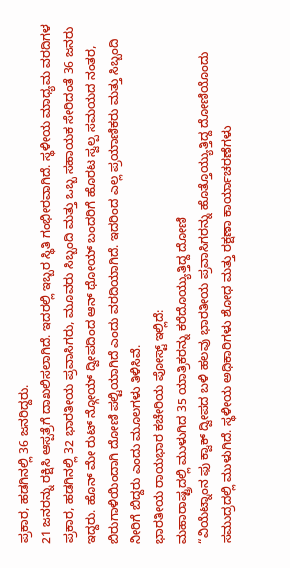ಪ್ರಕಾರ, ಹಡಗಿನಲ್ಲಿ 36 ಜನರಿದ್ದರು.
21 ಜನರನ್ನು ರಕ್ಷಿಸಿ ಆಸ್ಪತ್ರೆಗೆ ದಾಖಲಿಸಲಾಗಿದೆ. ಇದರಲ್ಲಿ ಇಬ್ಬರ ಸ್ಥಿತಿ ಗಂಭೀರವಾಗಿದೆ. ಸ್ಥಳೀಯ ಮಾಧ್ಯಮ ವರದಿಗಳ ಪ್ರಕಾರ, ಹಡಗಿನಲ್ಲಿ 32 ಭಾರತೀಯ ಪ್ರವಾಸಿಗರು, ಮೂವರು ಸಿಬ್ಬಂದಿ ಮತ್ತು ಒಬ್ಬ ಸಹಾಯಕ ಸೇರಿದಂತೆ 36 ಜನರು ಇದ್ದರು. ಹೊನ್ ಮೇ ರುಟ್ ನ್ಗೋಯ್ ದ್ವೀಪದಿಂದ ಆನ್ ಥೋಯ್ ಬಂದರಿಗೆ ಹೊರಟ ಸ್ವಲ್ಪ ಸಮಯದ ನಂತರ, ಬಿರುಗಾಳಿಯಿಂದಾಗಿ ದೋಣಿ ಪಲ್ಟಿಯಾಗಿದೆ ಎಂದು ವರದಿಯಾಗಿದೆ. ಇದರಿಂದ ಎಲ್ಲ ಪ್ರಯಾಣಿಕರು ಮತ್ತು ಸಿಬ್ಬಂದಿ ನೀರಿಗೆ ಬಿದ್ದರು ಎಂದು ಮೂಲಗಳು ತಿಳಿಸಿವೆ.
ಭಾರತೀಯ ರಾಯಭಾರ ಕಚೇರಿಯ ಪೋಸ್ಟ್ ಇಲ್ಲಿದೆ:
ಮಹಾರಾಷ್ಟ್ರದಲ್ಲಿ ಮುಳುಗಿದ 35 ಯಾತ್ರಿಕರನ್ನು ಕರೆದೊಯ್ಯುತ್ತಿದ್ದ ದೋಣಿ
“ವಿಯೆಟ್ನಾಂನ ಫು ಕ್ವಾಕ್ ದ್ವೀಪದ ಬಳಿ ಹಲವು ಭಾರತೀಯ ಪ್ರವಾಸಿಗರನ್ನು ಹೊತ್ತೊಯ್ಯುತ್ತಿದ್ದ ದೋಣಿಯೊಂದು ಸಮುದ್ರದಲ್ಲಿ ಮುಳುಗಿದೆ. ಸ್ಥಳೀಯ ಅಧಿಕಾರಿಗಳು ಶೋಧ ಮತ್ತು ರಕ್ಷಣಾ ಕಾರ್ಯಾಚರಣೆಗಳು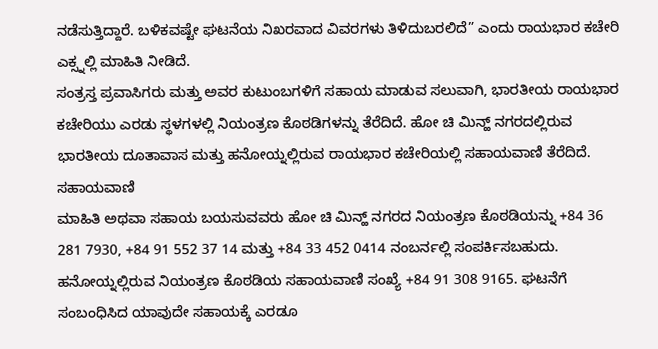ನಡೆಸುತ್ತಿದ್ದಾರೆ. ಬಳಿಕವಷ್ಟೇ ಘಟನೆಯ ನಿಖರವಾದ ವಿವರಗಳು ತಿಳಿದುಬರಲಿದೆ” ಎಂದು ರಾಯಭಾರ ಕಚೇರಿ ಎಕ್ಸ್ನಲ್ಲಿ ಮಾಹಿತಿ ನೀಡಿದೆ.
ಸಂತ್ರಸ್ತ ಪ್ರವಾಸಿಗರು ಮತ್ತು ಅವರ ಕುಟುಂಬಗಳಿಗೆ ಸಹಾಯ ಮಾಡುವ ಸಲುವಾಗಿ, ಭಾರತೀಯ ರಾಯಭಾರ ಕಚೇರಿಯು ಎರಡು ಸ್ಥಳಗಳಲ್ಲಿ ನಿಯಂತ್ರಣ ಕೊಠಡಿಗಳನ್ನು ತೆರೆದಿದೆ. ಹೋ ಚಿ ಮಿನ್ಹ್ ನಗರದಲ್ಲಿರುವ ಭಾರತೀಯ ದೂತಾವಾಸ ಮತ್ತು ಹನೋಯ್ನಲ್ಲಿರುವ ರಾಯಭಾರ ಕಚೇರಿಯಲ್ಲಿ ಸಹಾಯವಾಣಿ ತೆರೆದಿದೆ.
ಸಹಾಯವಾಣಿ
ಮಾಹಿತಿ ಅಥವಾ ಸಹಾಯ ಬಯಸುವವರು ಹೋ ಚಿ ಮಿನ್ಹ್ ನಗರದ ನಿಯಂತ್ರಣ ಕೊಠಡಿಯನ್ನು +84 36 281 7930, +84 91 552 37 14 ಮತ್ತು +84 33 452 0414 ನಂಬರ್ನಲ್ಲಿ ಸಂಪರ್ಕಿಸಬಹುದು. ಹನೋಯ್ನಲ್ಲಿರುವ ನಿಯಂತ್ರಣ ಕೊಠಡಿಯ ಸಹಾಯವಾಣಿ ಸಂಖ್ಯೆ +84 91 308 9165. ಘಟನೆಗೆ ಸಂಬಂಧಿಸಿದ ಯಾವುದೇ ಸಹಾಯಕ್ಕೆ ಎರಡೂ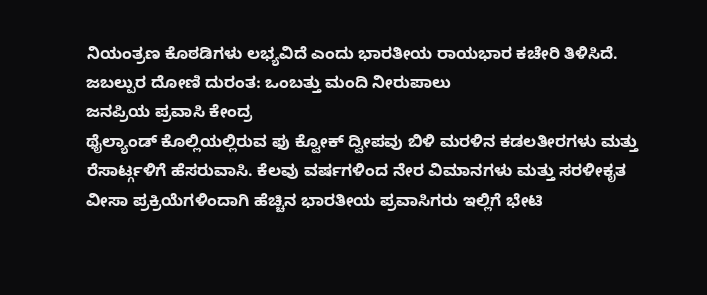ನಿಯಂತ್ರಣ ಕೊಠಡಿಗಳು ಲಭ್ಯವಿದೆ ಎಂದು ಭಾರತೀಯ ರಾಯಭಾರ ಕಚೇರಿ ತಿಳಿಸಿದೆ.
ಜಬಲ್ಪುರ ದೋಣಿ ದುರಂತ: ಒಂಬತ್ತು ಮಂದಿ ನೀರುಪಾಲು
ಜನಪ್ರಿಯ ಪ್ರವಾಸಿ ಕೇಂದ್ರ
ಥೈಲ್ಯಾಂಡ್ ಕೊಲ್ಲಿಯಲ್ಲಿರುವ ಫು ಕ್ವೋಕ್ ದ್ವೀಪವು ಬಿಳಿ ಮರಳಿನ ಕಡಲತೀರಗಳು ಮತ್ತು ರೆಸಾರ್ಟ್ಗಳಿಗೆ ಹೆಸರುವಾಸಿ. ಕೆಲವು ವರ್ಷಗಳಿಂದ ನೇರ ವಿಮಾನಗಳು ಮತ್ತು ಸರಳೀಕೃತ ವೀಸಾ ಪ್ರಕ್ರಿಯೆಗಳಿಂದಾಗಿ ಹೆಚ್ಚಿನ ಭಾರತೀಯ ಪ್ರವಾಸಿಗರು ಇಲ್ಲಿಗೆ ಭೇಟಿ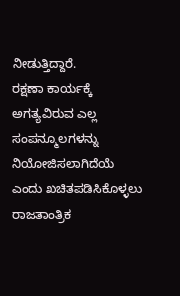ನೀಡುತ್ತಿದ್ದಾರೆ.
ರಕ್ಷಣಾ ಕಾರ್ಯಕ್ಕೆ ಅಗತ್ಯವಿರುವ ಎಲ್ಲ ಸಂಪನ್ಮೂಲಗಳನ್ನು ನಿಯೋಜಿಸಲಾಗಿದೆಯೆ ಎಂದು ಖಚಿತಪಡಿಸಿಕೊಳ್ಳಲು ರಾಜತಾಂತ್ರಿಕ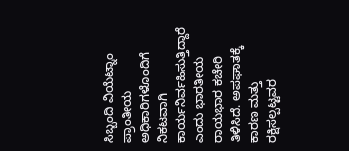ಸಿಬ್ಬಂದಿ ವಿಯೆಟ್ನಾಂ ಪ್ರಾಂತೀಯ ಅಧಿಕಾರಿಗಳೊಂದಿಗೆ ನಿಕಟವಾಗಿ ಕಾರ್ಯನಿರ್ವಹಿಸುತ್ತಿದ್ದಾರೆ ಎಂದು ಭಾರತೀಯ ರಾಯಭಾರ ಕಚೇರಿ ತಿಳಿಸಿದೆ. ಅಪಘಾತಕ್ಕೆ ಕಾರಣ ಮತ್ತು ರಕ್ಷಿಸಲ್ಪಟ್ಟವರ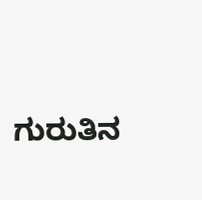ಗುರುತಿನ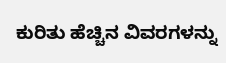ಕುರಿತು ಹೆಚ್ಚಿನ ವಿವರಗಳನ್ನು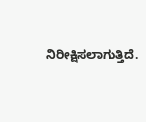ನಿರೀಕ್ಷಿಸಲಾಗುತ್ತಿದೆ.